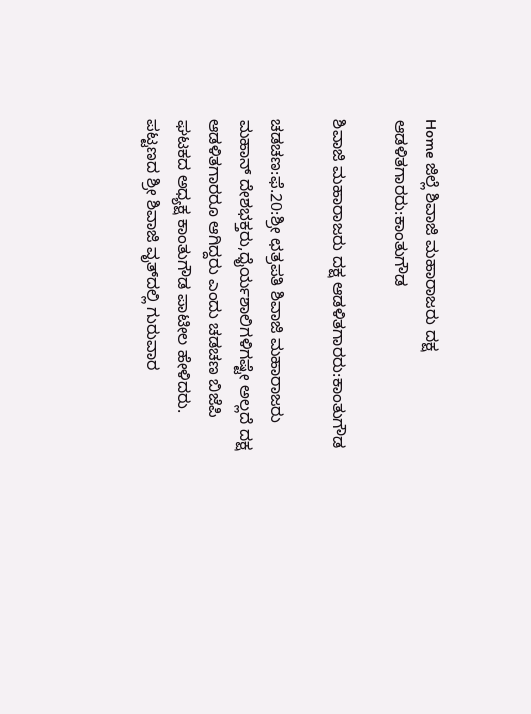Home ಜಿಲ್ಲೆ ಶಿವಾಜಿ ಮಹಾರಾಜರು ದಕ್ಷ ಆಡಳಿತಗಾರರು:ಕಾಂತುಗೌಡ

ಶಿವಾಜಿ ಮಹಾರಾಜರು ದಕ್ಷ ಆಡಳಿತಗಾರರು:ಕಾಂತುಗೌಡ

ಚಡಚಣ:ಫೆ.20:ಶ್ರೀ ಛತ್ರಪತಿ ಶಿವಾಜಿ ಮಹಾರಾಜರು ಮಹಾನ್ ದೇಶಭಕ್ತರು,ಧೈರ್ಯಶಾಲಿಗಳಿಗಷ್ಟೇ ಅಲ್ಲದೆ ದಕ್ಷ ಆಡಳಿತಗಾರರೂ ಆಗಿದ್ದರು ಎಂದು ಚಡಚಣ ಬಿಜೆಪಿ ಘಟಕದ ಅಧ್ಯಕ್ಷ ಕಾಂತುಗೌಡ ಪಾಟೀಲ ಹೇಳಿದರು.
ಪಟ್ಟಣದ ಶ್ರೀ ಶಿವಾಜಿ ವೃತ್‍ದಲ್ಲಿ ಗುರುವಾರ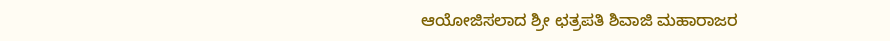ಆಯೋಜಿಸಲಾದ ಶ್ರೀ ಛತ್ರಪತಿ ಶಿವಾಜಿ ಮಹಾರಾಜರ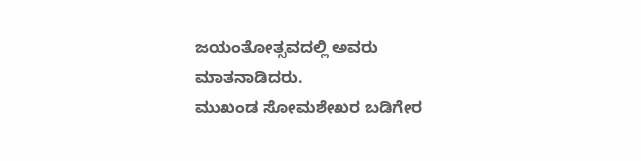ಜಯಂತೋತ್ಸವದಲ್ಲಿ ಅವರು ಮಾತನಾಡಿದರು.
ಮುಖಂಡ ಸೋಮಶೇಖರ ಬಡಿಗೇರ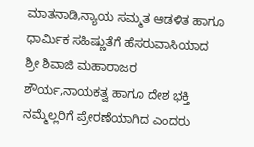ಮಾತನಾಡಿ,ನ್ಯಾಯ ಸಮ್ಮತ ಆಡಳಿತ ಹಾಗೂ ಧಾರ್ಮಿಕ ಸಹಿಷ್ಣುತೆಗೆ ಹೆಸರುವಾಸಿಯಾದ ಶ್ರೀ ಶಿವಾಜಿ ಮಹಾರಾಜರ ಶೌರ್ಯ,ನಾಯಕತ್ವ ಹಾಗೂ ದೇಶ ಭಕ್ತಿ ನಮ್ಮೆಲ್ಲರಿಗೆ ಪ್ರೇರಣೆಯಾಗಿದ ಎಂದರು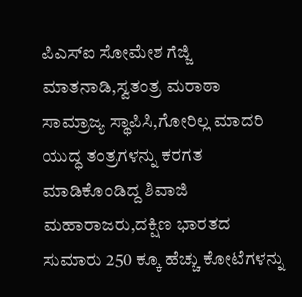ಪಿಎಸ್‍ಐ ಸೋಮೇಶ ಗೆಜ್ಜಿ ಮಾತನಾಡಿ,ಸ್ವತಂತ್ರ ಮರಾಠಾ ಸಾಮ್ರಾಜ್ಯ ಸ್ಥಾಪಿಸಿ,ಗೋರಿಲ್ಲ ಮಾದರಿ ಯುದ್ಧ ತಂತ್ರಗಳನ್ನು ಕರಗತ ಮಾಡಿಕೊಂಡಿದ್ದ ಶಿವಾಜಿ ಮಹಾರಾಜರು,ದಕ್ಷಿಣ ಭಾರತದ ಸುಮಾರು 250 ಕ್ಕೂ ಹೆಚ್ಚು ಕೋಟೆಗಳನ್ನು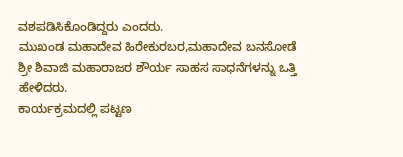ವಶಪಡಿಸಿಕೊಂಡಿದ್ದರು ಎಂದರು.
ಮುಖಂಡ ಮಹಾದೇವ ಹಿರೇಕುರಬರ,ಮಹಾದೇವ ಬನಸೋಡೆ ಶ್ರೀ ಶಿವಾಜಿ ಮಹಾರಾಜರ ಶೌರ್ಯ ಸಾಹಸ ಸಾಧನೆಗಳನ್ನು ಒತ್ತಿ ಹೇಳಿದರು.
ಕಾರ್ಯಕ್ರಮದಲ್ಲಿ ಪಟ್ಟಣ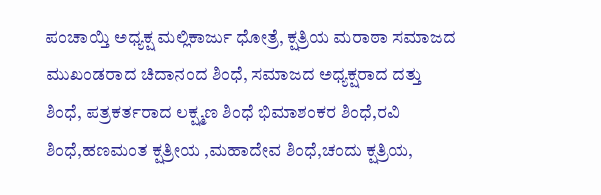ಪಂಚಾಯ್ತಿ ಅಧ್ಯಕ್ಷ ಮಲ್ಲಿಕಾರ್ಜು ಧೋತ್ರೆ, ಕ್ಷತ್ರಿಯ ಮರಾಠಾ ಸಮಾಜದ ಮುಖಂಡರಾದ ಚಿದಾನಂದ ಶಿಂಧೆ, ಸಮಾಜದ ಅಧ್ಯಕ್ಷರಾದ ದತ್ತು ಶಿಂಧೆ, ಪತ್ರಕರ್ತರಾದ ಲಕ್ಷ್ಮಣ ಶಿಂಧೆ ಭಿಮಾಶಂಕರ ಶಿಂಧೆ,ರವಿ ಶಿಂಧೆ,ಹಣಮಂತ ಕ್ಷತ್ರೀಯ ,ಮಹಾದೇವ ಶಿಂಧೆ,ಚಂದು ಕ್ಷತ್ರಿಯ,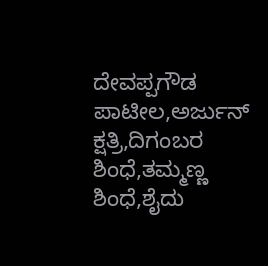ದೇವಪ್ಪಗೌಡ ಪಾಟೀಲ,ಅರ್ಜುನ್ ಕ್ಷತ್ರಿ,ದಿಗಂಬರ ಶಿಂಧೆ,ತಮ್ಮಣ್ಣ ಶಿಂಧೆ,ಶೈದು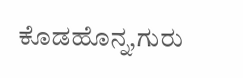ಕೊಡಹೊನ್ನ,ಗುರು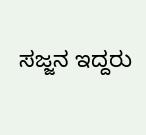ಸಜ್ಜನ ಇದ್ದರು